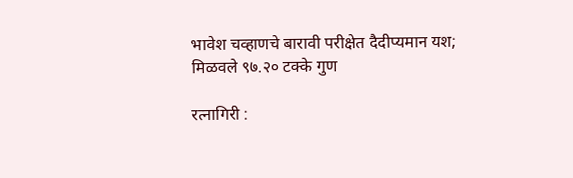भावेश चव्हाणचे बारावी परीक्षेत दैदीप्यमान यश; मिळवले ९७.२० टक्के गुण

रत्नागिरी :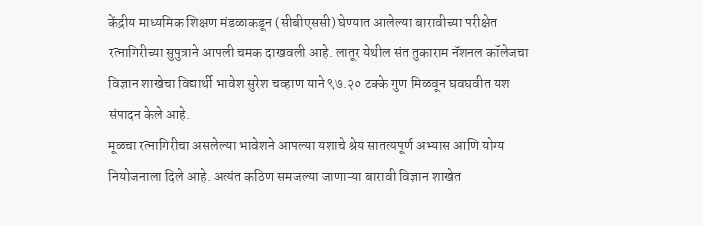केंद्रीय माध्यमिक शिक्षण मंडळाकडून (सीबीएससी) घेण्यात आलेल्या बारावीच्या परीक्षेत रत्नागिरीच्या सुपुत्राने आपली चमक दाखवली आहे. लातूर येथील संत तुकाराम नॅशनल कॉलेजचा विज्ञान शाखेचा विद्यार्थी भावेश सुरेश चव्हाण याने ९७.२० टक्के गुण मिळवून घवघवीत यश संपादन केले आहे.
मूळचा रत्नागिरीचा असलेल्या भावेशने आपल्या यशाचे श्रेय सातत्यपूर्ण अभ्यास आणि योग्य नियोजनाला दिले आहे. अत्यंत कठिण समजल्या जाणाऱ्या बारावी विज्ञान शाखेत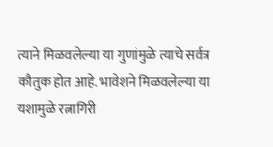त्याने मिळवलेल्या या गुणांमुळे त्याचे सर्वत्र कौतुक होत आहे. भावेशने मिळवलेल्या या यशामुळे रत्नागिरी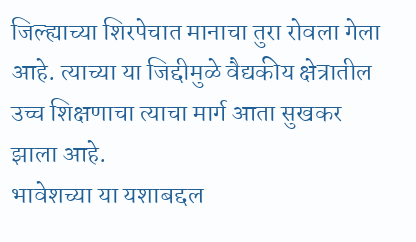जिल्ह्याच्या शिरपेचात मानाचा तुरा रोवला गेला आहे. त्याच्या या जिद्दीमुळे वैद्यकीय क्षेत्रातील उच्च शिक्षणाचा त्याचा मार्ग आता सुखकर झाला आहे.
भावेशच्या या यशाबद्दल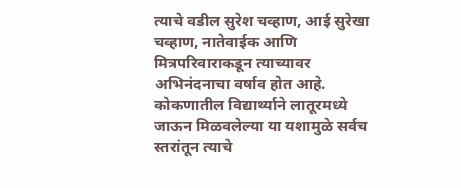त्याचे वडील सुरेश चव्हाण, आई सुरेखा चव्हाण, नातेवाईक आणि मित्रपरिवाराकडून त्याच्यावर अभिनंदनाचा वर्षाव होत आहे. कोकणातील विद्यार्थ्याने लातूरमध्ये जाऊन मिळवलेल्या या यशामुळे सर्वच स्तरांतून त्याचे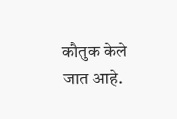कौतुक केले जात आहे.